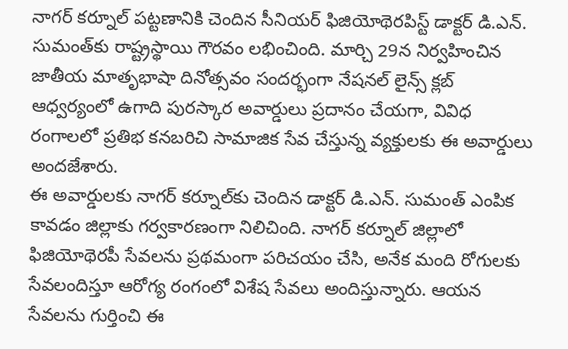నాగర్ కర్నూల్ పట్టణానికి చెందిన సీనియర్ ఫిజియోథెరపిస్ట్ డాక్టర్ డి.ఎన్. సుమంత్‌కు రాష్ట్రస్థాయి గౌరవం లభించింది. మార్చి 29న నిర్వహించిన జాతీయ మాతృభాషా దినోత్సవం సందర్భంగా నేషనల్ లైన్స్ క్లబ్ ఆధ్వర్యంలో ఉగాది పురస్కార అవార్డులు ప్రదానం చేయగా, వివిధ రంగాలలో ప్రతిభ కనబరిచి సామాజిక సేవ చేస్తున్న వ్యక్తులకు ఈ అవార్డులు అందజేశారు.
ఈ అవార్డులకు నాగర్ కర్నూల్‌కు చెందిన డాక్టర్ డి.ఎన్. సుమంత్ ఎంపిక కావడం జిల్లాకు గర్వకారణంగా నిలిచింది. నాగర్ కర్నూల్ జిల్లాలో ఫిజియోథెరపీ సేవలను ప్రథమంగా పరిచయం చేసి, అనేక మంది రోగులకు సేవలందిస్తూ ఆరోగ్య రంగంలో విశేష సేవలు అందిస్తున్నారు. ఆయన సేవలను గుర్తించి ఈ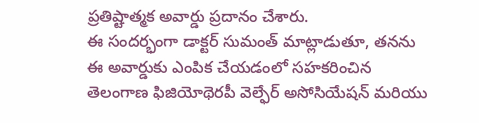ప్రతిష్టాత్మక అవార్డు ప్రదానం చేశారు.
ఈ సందర్భంగా డాక్టర్ సుమంత్ మాట్లాడుతూ, తనను ఈ అవార్డుకు ఎంపిక చేయడంలో సహకరించిన తెలంగాణ ఫిజియోథెరపీ వెల్ఫేర్ అసోసియేషన్ మరియు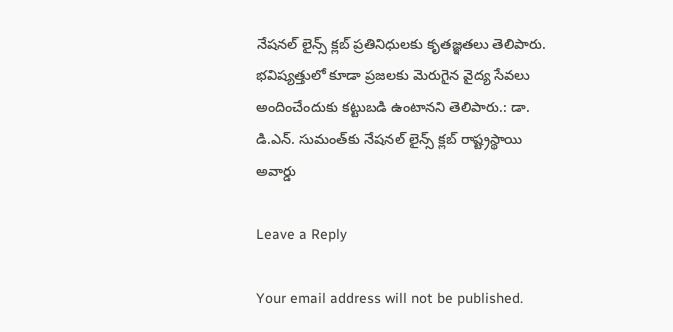నేషనల్ లైన్స్ క్లబ్ ప్రతినిధులకు కృతజ్ఞతలు తెలిపారు. భవిష్యత్తులో కూడా ప్రజలకు మెరుగైన వైద్య సేవలు అందించేందుకు కట్టుబడి ఉంటానని తెలిపారు.: డా. డి.ఎన్. సుమంత్‌కు నేషనల్ లైన్స్ క్లబ్ రాష్ట్రస్థాయి అవార్డు

Leave a Reply

Your email address will not be published.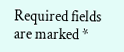Required fields are marked *